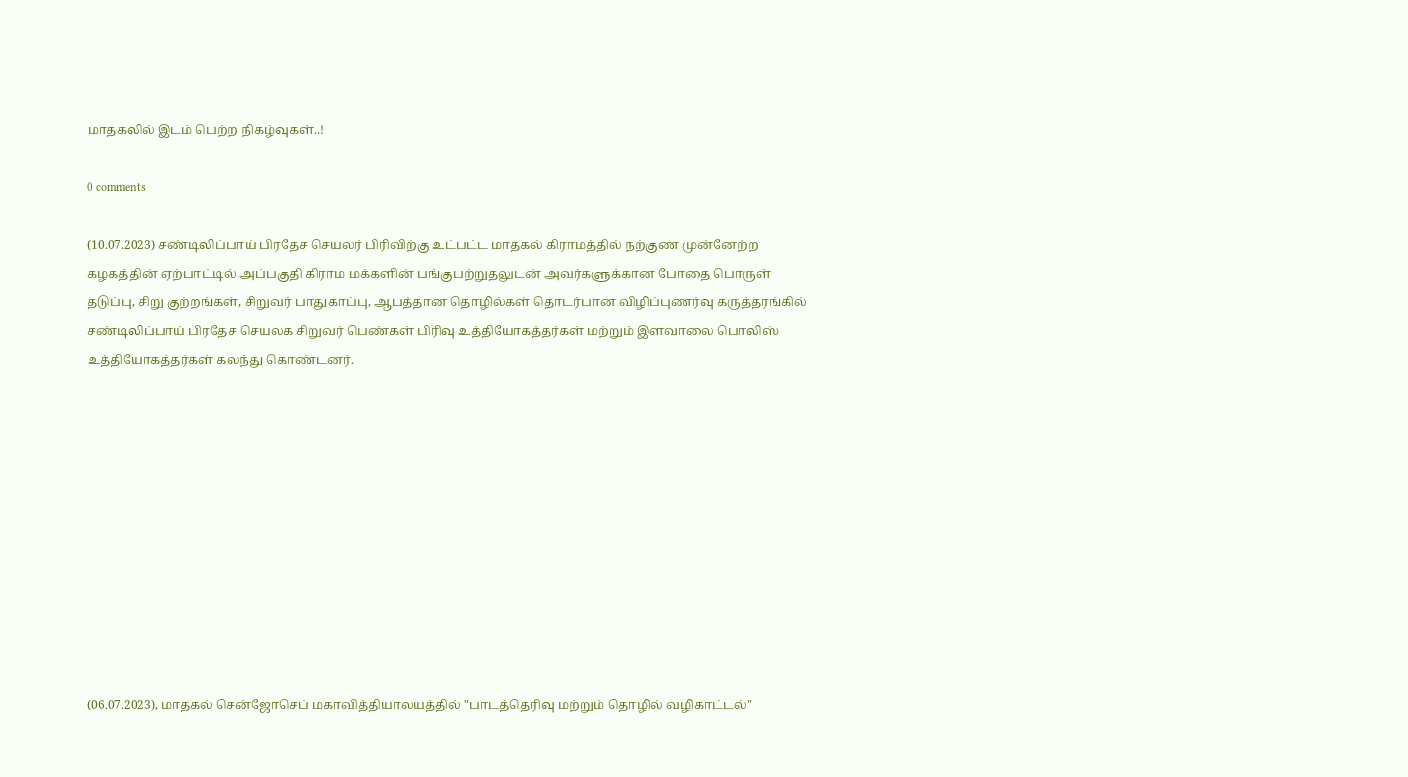மாதகலில் இடம் பெற்ற நிகழ்வுகள்..!

0 comments

(10.07.2023) சண்டிலிப்பாய் பிரதேச செயலர் பிரிவிற்கு உட்பட்ட மாதகல் கிராமத்தில் நற்குண முன்னேற்ற கழகத்தின் ஏற்பாட்டில் அப்பகுதி கிராம மக்களின் பங்குபற்றுதலுடன் அவர்களுக்கான போதை பொருள் தடுப்பு, சிறு குற்றங்கள், சிறுவர் பாதுகாப்பு, ஆபத்தான தொழில்கள் தொடர்பான விழிப்புணர்வு கருத்தரங்கில் சண்டிலிப்பாய் பிரதேச செயலக சிறுவர் பெண்கள் பிரிவு உத்தியோகத்தர்கள் மற்றும் இளவாலை பொலிஸ் உத்தியோகத்தர்கள் கலந்து கொண்டனர்.











(06.07.2023), மாதகல் சென்ஜோசெப் மகாவித்தியாலயத்தில் "பாடத்தெரிவு மற்றும் தொழில் வழிகாட்டல்"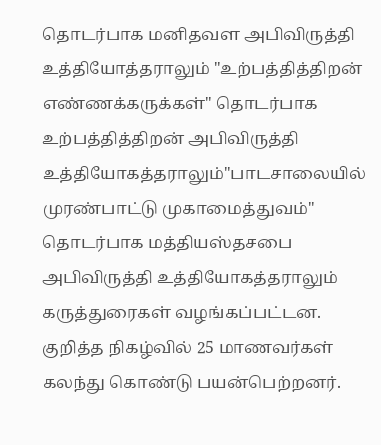தொடர்பாக மனிதவள அபிவிருத்தி உத்தியோத்தராலும் "உற்பத்தித்திறன் எண்ணக்கருக்கள்" தொடர்பாக உற்பத்தித்திறன் அபிவிருத்தி உத்தியோகத்தராலும்"பாடசாலையில் முரண்பாட்டு முகாமைத்துவம்" தொடர்பாக மத்தியஸ்தசபை அபிவிருத்தி உத்தியோகத்தராலும் கருத்துரைகள் வழங்கப்பட்டன. குறித்த நிகழ்வில் 25 மாணவர்கள் கலந்து கொண்டு பயன்பெற்றனர்.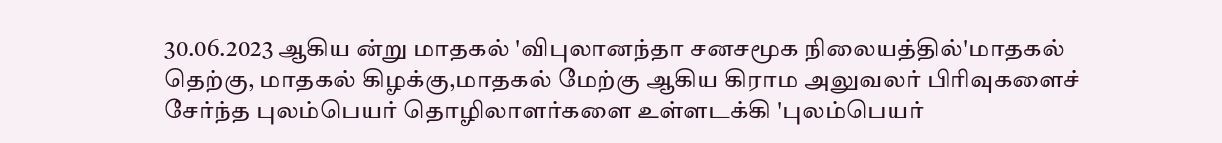30.06.2023 ஆகிய ன்று மாதகல் 'விபுலானந்தா சனசமூக நிலையத்தில்'மாதகல் தெற்கு, மாதகல் கிழக்கு,மாதகல் மேற்கு ஆகிய கிராம அலுவலர் பிரிவுகளைச் சேர்ந்த புலம்பெயர் தொழிலாளர்களை உள்ளடக்கி 'புலம்பெயர்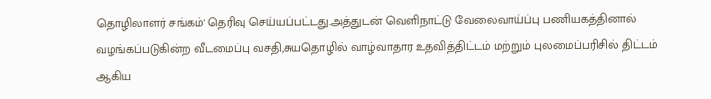தொழிலாளர் சங்கம்' தெரிவு செய்யப்பட்டது.அத்துடன் வெளிநாட்டு வேலைவாய்ப்பு பணியகத்தினால் வழங்கப்படுகின்ற வீடமைப்பு வசதி,சுயதொழில் வாழ்வாதார உதவித்திட்டம் மற்றும் புலமைப்பரிசில் திட்டம் ஆகிய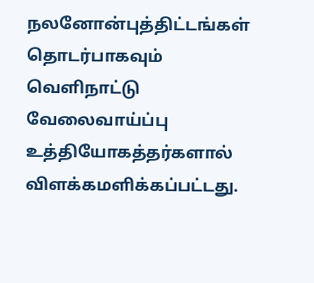நலனோன்புத்திட்டங்கள் தொடர்பாகவும் வெளிநாட்டு வேலைவாய்ப்பு உத்தியோகத்தர்களால் விளக்கமளிக்கப்பட்டது.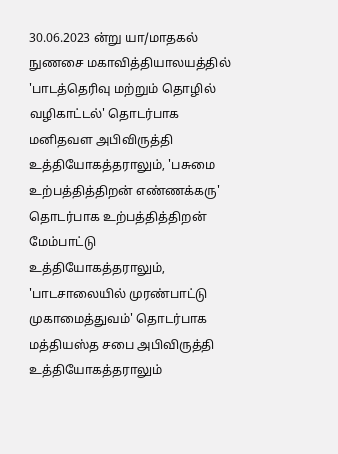30.06.2023 ன்று யா/மாதகல் நுணசை மகாவித்தியாலயத்தில் 'பாடத்தெரிவு மற்றும் தொழில் வழிகாட்டல்' தொடர்பாக மனிதவள அபிவிருத்தி உத்தியோகத்தராலும், 'பசுமை உற்பத்தித்திறன் எண்ணக்கரு' தொடர்பாக உற்பத்தித்திறன் மேம்பாட்டு உத்தியோகத்தராலும், 'பாடசாலையில் முரண்பாட்டு முகாமைத்துவம்' தொடர்பாக மத்தியஸ்த சபை அபிவிருத்தி உத்தியோகத்தராலும்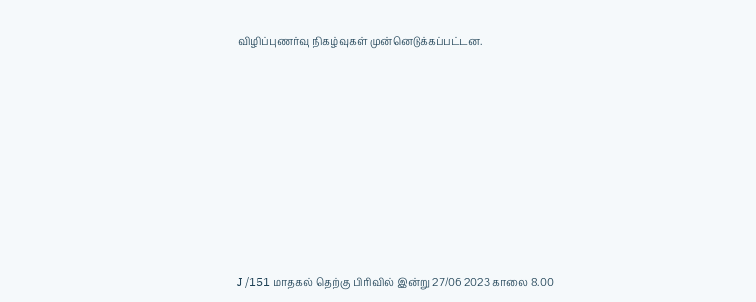விழிப்புணர்வு நிகழ்வுகள் முன்னெடுக்கப்பட்டன.












J /151 மாதகல் தெற்கு பிரிவில் இன்று 27/06 2023 காலை 8.00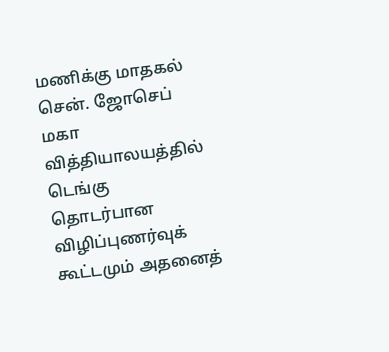மணிக்கு மாதகல் சென். ஜோசெப் மகா வித்தியாலயத்தில் டெங்கு தொடர்பான விழிப்புணர்வுக் கூட்டமும் அதனைத்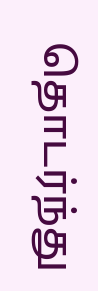தொடர்ந்து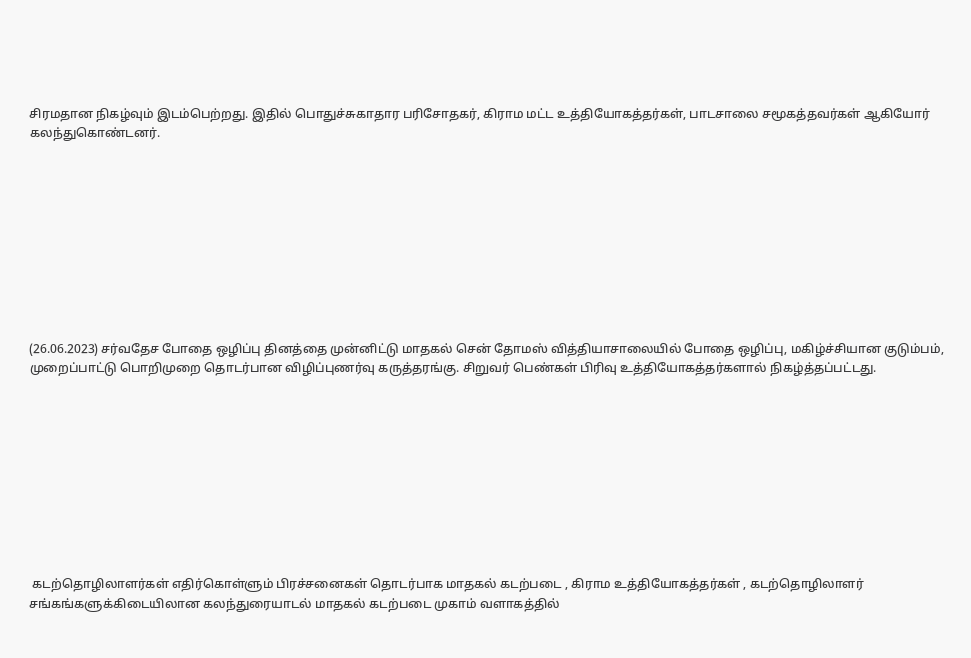சிரமதான நிகழ்வும் இடம்பெற்றது. இதில் பொதுச்சுகாதார பரிசோதகர், கிராம மட்ட உத்தியோகத்தர்கள், பாடசாலை சமூகத்தவர்கள் ஆகியோர் கலந்துகொண்டனர்.










(26.06.2023) சர்வதேச போதை ஒழிப்பு தினத்தை முன்னிட்டு மாதகல் சென் தோமஸ் வித்தியாசாலையில் போதை ஒழிப்பு, மகிழ்ச்சியான குடும்பம், முறைப்பாட்டு பொறிமுறை தொடர்பான விழிப்புணர்வு கருத்தரங்கு. சிறுவர் பெண்கள் பிரிவு உத்தியோகத்தர்களால் நிகழ்த்தப்பட்டது.










 கடற்தொழிலாளர்கள் எதிர்கொள்ளும் பிரச்சனைகள் தொடர்பாக மாதகல் கடற்படை , கிராம உத்தியோகத்தர்கள் , கடற்தொழிலாளர் சங்கங்களுக்கிடையிலான கலந்துரையாடல் மாதகல் கடற்படை முகாம் வளாகத்தில்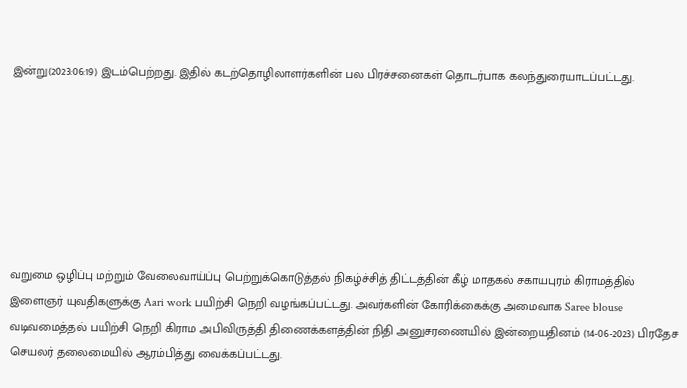இன்று(2023:06:19) இடம்பெற்றது. இதில் கடற்தொழிலாளர்களின் பல பிரச்சனைகள் தொடர்பாக கலந்துரையாடப்பட்டது.







வறுமை ஒழிப்பு மற்றும் வேலைவாய்ப்பு பெற்றுக்கொடுத்தல் நிகழ்ச்சித் திட்டத்தின் கீழ் மாதகல் சகாயபுரம் கிராமத்தில் இளைஞர் யுவதிகளுக்கு Aari work பயிற்சி நெறி வழங்கப்பட்டது. அவர்களின் கோரிக்கைக்கு அமைவாக Saree blouse வடிவமைத்தல் பயிற்சி நெறி கிராம அபிவிருத்தி திணைக்களத்தின் நிதி அனுசரணையில் இன்றையதினம் (14-06-2023) பிரதேச செயலர் தலைமையில் ஆரம்பித்து வைக்கப்பட்டது.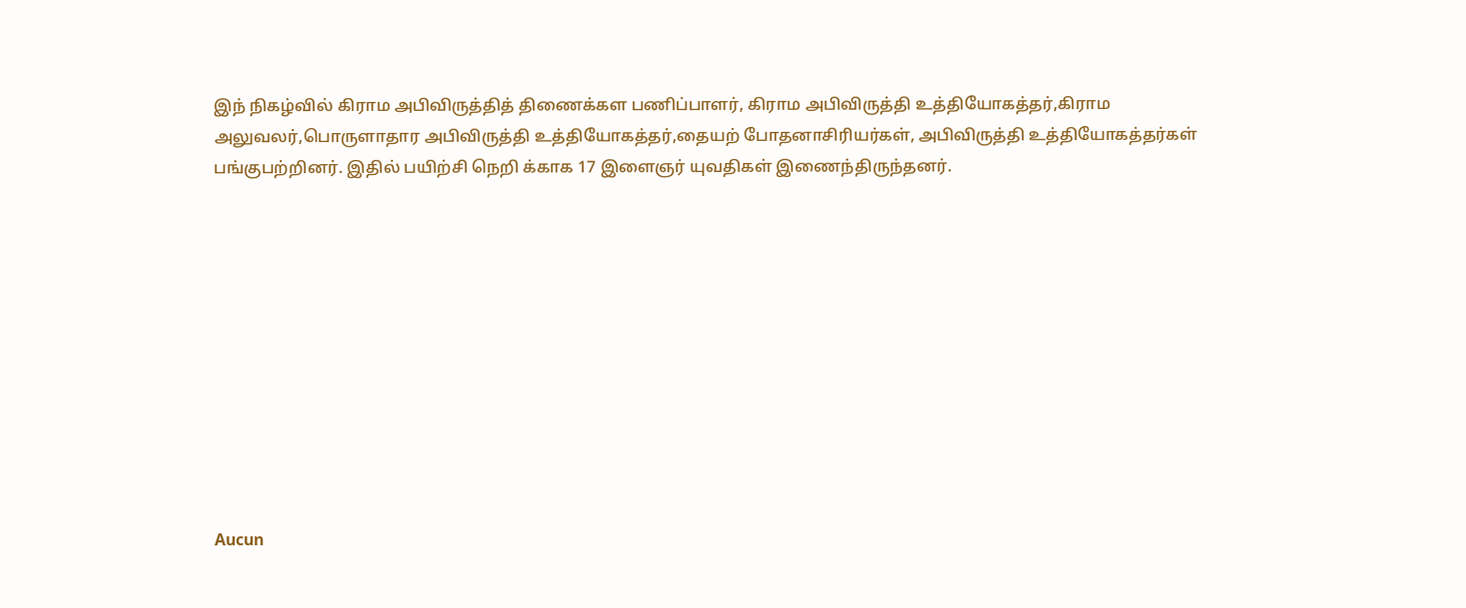இந் நிகழ்வில் கிராம அபிவிருத்தித் திணைக்கள பணிப்பாளர், கிராம அபிவிருத்தி உத்தியோகத்தர்,கிராம அலுவலர்,பொருளாதார அபிவிருத்தி உத்தியோகத்தர்,தையற் போதனாசிரியர்கள், அபிவிருத்தி உத்தியோகத்தர்கள் பங்குபற்றினர். இதில் பயிற்சி நெறி க்காக 17 இளைஞர் யுவதிகள் இணைந்திருந்தனர்.











Aucun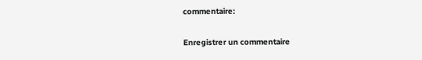commentaire:

Enregistrer un commentaire